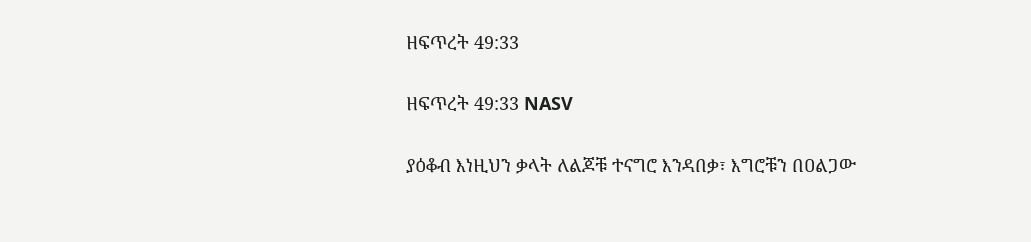ዘፍጥረት 49:33

ዘፍጥረት 49:33 NASV

ያዕቆብ እነዚህን ቃላት ለልጆቹ ተናግሮ እንዳበቃ፣ እግሮቹን በዐልጋው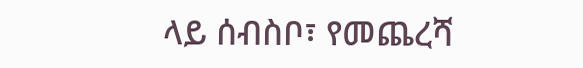ላይ ሰብስቦ፣ የመጨረሻ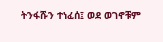ትንፋሹን ተነፈሰ፤ ወደ ወገኖቹም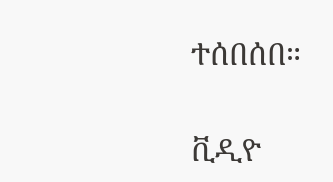ተሰበሰበ።

ቪዲዮ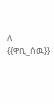ለ {{ዋቢ_ሰዉ}}